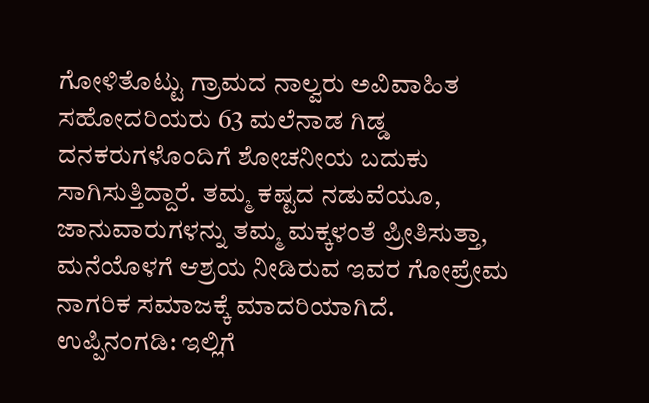ಗೋಳಿತೊಟ್ಟು ಗ್ರಾಮದ ನಾಲ್ವರು ಅವಿವಾಹಿತ ಸಹೋದರಿಯರು 63 ಮಲೆನಾಡ ಗಿಡ್ಡ ದನಕರುಗಳೊಂದಿಗೆ ಶೋಚನೀಯ ಬದುಕು ಸಾಗಿಸುತ್ತಿದ್ದಾರೆ. ತಮ್ಮ ಕಷ್ಟದ ನಡುವೆಯೂ, ಜಾನುವಾರುಗಳನ್ನು ತಮ್ಮ ಮಕ್ಕಳಂತೆ ಪ್ರೀತಿಸುತ್ತಾ, ಮನೆಯೊಳಗೆ ಆಶ್ರಯ ನೀಡಿರುವ ಇವರ ಗೋಪ್ರೇಮ ನಾಗರಿಕ ಸಮಾಜಕ್ಕೆ ಮಾದರಿಯಾಗಿದೆ.
ಉಪ್ಪಿನಂಗಡಿ: ಇಲ್ಲಿಗೆ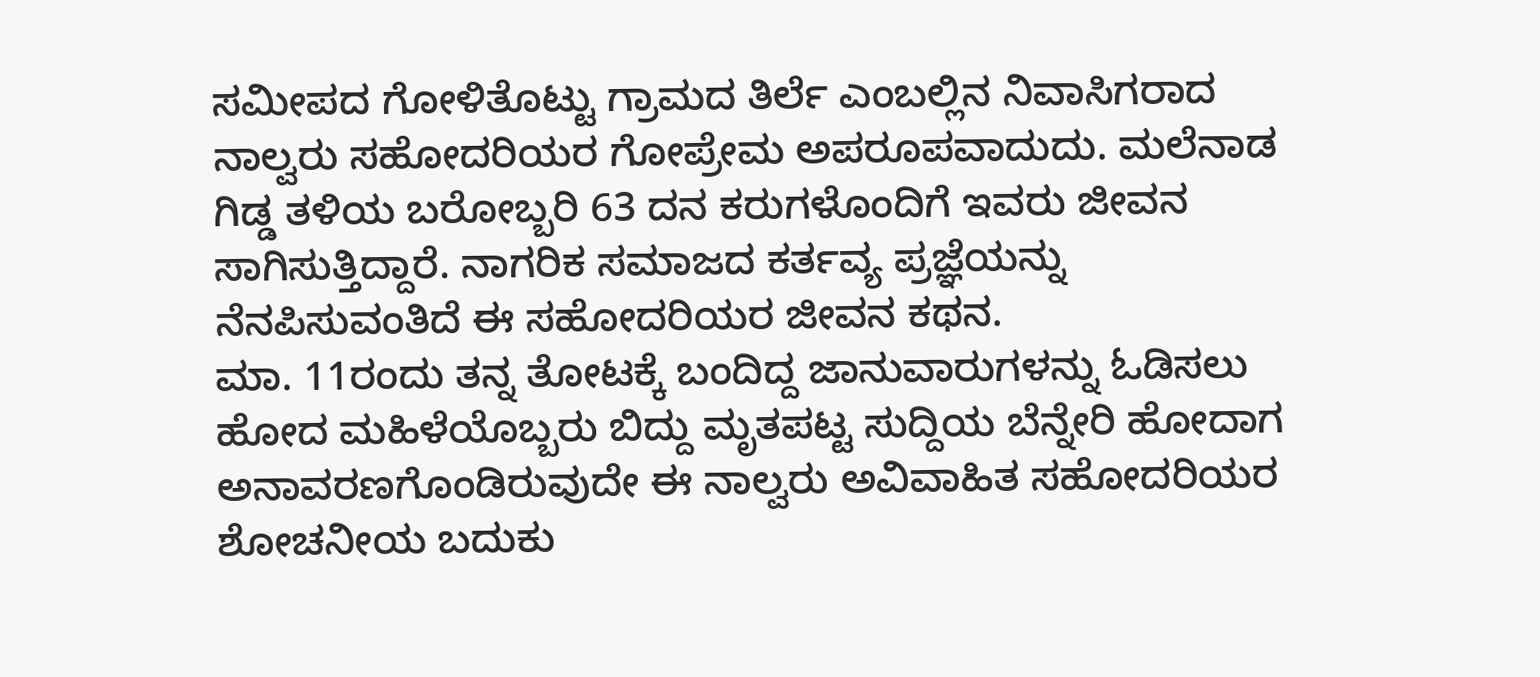ಸಮೀಪದ ಗೋಳಿತೊಟ್ಟು ಗ್ರಾಮದ ತಿರ್ಲೆ ಎಂಬಲ್ಲಿನ ನಿವಾಸಿಗರಾದ ನಾಲ್ವರು ಸಹೋದರಿಯರ ಗೋಪ್ರೇಮ ಅಪರೂಪವಾದುದು. ಮಲೆನಾಡ ಗಿಡ್ಡ ತಳಿಯ ಬರೋಬ್ಬರಿ 63 ದನ ಕರುಗಳೊಂದಿಗೆ ಇವರು ಜೀವನ ಸಾಗಿಸುತ್ತಿದ್ದಾರೆ. ನಾಗರಿಕ ಸಮಾಜದ ಕರ್ತವ್ಯ ಪ್ರಜ್ಞೆಯನ್ನು ನೆನಪಿಸುವಂತಿದೆ ಈ ಸಹೋದರಿಯರ ಜೀವನ ಕಥನ.
ಮಾ. 11ರಂದು ತನ್ನ ತೋಟಕ್ಕೆ ಬಂದಿದ್ದ ಜಾನುವಾರುಗಳನ್ನು ಓಡಿಸಲು ಹೋದ ಮಹಿಳೆಯೊಬ್ಬರು ಬಿದ್ದು ಮೃತಪಟ್ಟ ಸುದ್ದಿಯ ಬೆನ್ನೇರಿ ಹೋದಾಗ ಅನಾವರಣಗೊಂಡಿರುವುದೇ ಈ ನಾಲ್ವರು ಅವಿವಾಹಿತ ಸಹೋದರಿಯರ ಶೋಚನೀಯ ಬದುಕು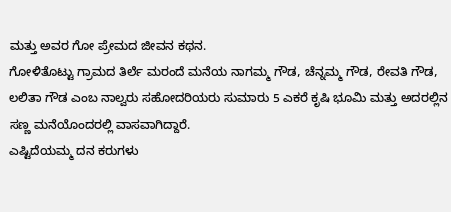ಮತ್ತು ಅವರ ಗೋ ಪ್ರೇಮದ ಜೀವನ ಕಥನ.
ಗೋಳಿತೊಟ್ಟು ಗ್ರಾಮದ ತಿರ್ಲೆ ಮರಂದೆ ಮನೆಯ ನಾಗಮ್ಮ ಗೌಡ, ಚೆನ್ನಮ್ಮ ಗೌಡ, ರೇವತಿ ಗೌಡ, ಲಲಿತಾ ಗೌಡ ಎಂಬ ನಾಲ್ವರು ಸಹೋದರಿಯರು ಸುಮಾರು 5 ಎಕರೆ ಕೃಷಿ ಭೂಮಿ ಮತ್ತು ಅದರಲ್ಲಿನ ಸಣ್ಣ ಮನೆಯೊಂದರಲ್ಲಿ ವಾಸವಾಗಿದ್ದಾರೆ.
ಎಷ್ಟಿದೆಯಮ್ಮ ದನ ಕರುಗಳು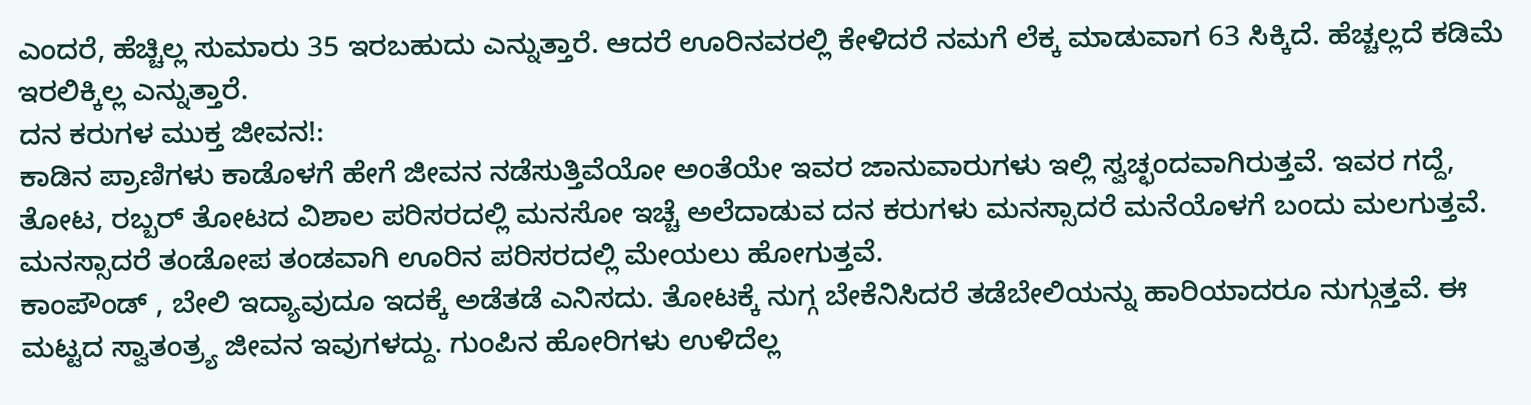ಎಂದರೆ, ಹೆಚ್ಚಿಲ್ಲ ಸುಮಾರು 35 ಇರಬಹುದು ಎನ್ನುತ್ತಾರೆ. ಆದರೆ ಊರಿನವರಲ್ಲಿ ಕೇಳಿದರೆ ನಮಗೆ ಲೆಕ್ಕ ಮಾಡುವಾಗ 63 ಸಿಕ್ಕಿದೆ. ಹೆಚ್ಚಲ್ಲದೆ ಕಡಿಮೆ ಇರಲಿಕ್ಕಿಲ್ಲ ಎನ್ನುತ್ತಾರೆ.
ದನ ಕರುಗಳ ಮುಕ್ತ ಜೀವನ!:
ಕಾಡಿನ ಪ್ರಾಣಿಗಳು ಕಾಡೊಳಗೆ ಹೇಗೆ ಜೀವನ ನಡೆಸುತ್ತಿವೆಯೋ ಅಂತೆಯೇ ಇವರ ಜಾನುವಾರುಗಳು ಇಲ್ಲಿ ಸ್ವಚ್ಛಂದವಾಗಿರುತ್ತವೆ. ಇವರ ಗದ್ದೆ, ತೋಟ, ರಬ್ಬರ್ ತೋಟದ ವಿಶಾಲ ಪರಿಸರದಲ್ಲಿ ಮನಸೋ ಇಚ್ಚೆ ಅಲೆದಾಡುವ ದನ ಕರುಗಳು ಮನಸ್ಸಾದರೆ ಮನೆಯೊಳಗೆ ಬಂದು ಮಲಗುತ್ತವೆ. ಮನಸ್ಸಾದರೆ ತಂಡೋಪ ತಂಡವಾಗಿ ಊರಿನ ಪರಿಸರದಲ್ಲಿ ಮೇಯಲು ಹೋಗುತ್ತವೆ.
ಕಾಂಪೌಂಡ್ , ಬೇಲಿ ಇದ್ಯಾವುದೂ ಇದಕ್ಕೆ ಅಡೆತಡೆ ಎನಿಸದು. ತೋಟಕ್ಕೆ ನುಗ್ಗ ಬೇಕೆನಿಸಿದರೆ ತಡೆಬೇಲಿಯನ್ನು ಹಾರಿಯಾದರೂ ನುಗ್ಗುತ್ತವೆ. ಈ ಮಟ್ಟದ ಸ್ವಾತಂತ್ರ್ಯ ಜೀವನ ಇವುಗಳದ್ದು. ಗುಂಪಿನ ಹೋರಿಗಳು ಉಳಿದೆಲ್ಲ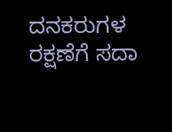ದನಕರುಗಳ ರಕ್ಷಣೆಗೆ ಸದಾ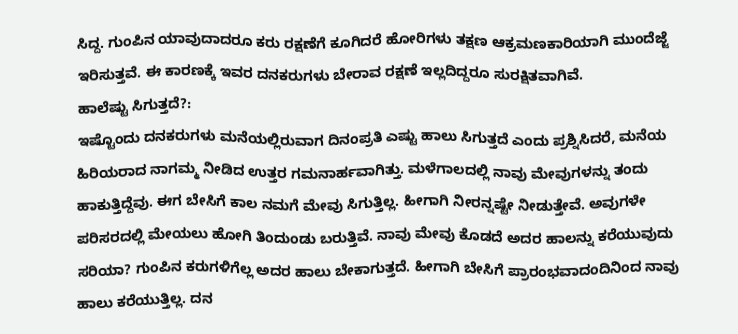ಸಿದ್ದ. ಗುಂಪಿನ ಯಾವುದಾದರೂ ಕರು ರಕ್ಷಣೆಗೆ ಕೂಗಿದರೆ ಹೋರಿಗಳು ತಕ್ಷಣ ಆಕ್ರಮಣಕಾರಿಯಾಗಿ ಮುಂದೆಜ್ಜೆ ಇರಿಸುತ್ತವೆ. ಈ ಕಾರಣಕ್ಕೆ ಇವರ ದನಕರುಗಳು ಬೇರಾವ ರಕ್ಷಣೆ ಇಲ್ಲದಿದ್ದರೂ ಸುರಕ್ಷಿತವಾಗಿವೆ.
ಹಾಲೆಷ್ಟು ಸಿಗುತ್ತದೆ?:
ಇಷ್ಟೊಂದು ದನಕರುಗಳು ಮನೆಯಲ್ಲಿರುವಾಗ ದಿನಂಪ್ರತಿ ಎಷ್ಟು ಹಾಲು ಸಿಗುತ್ತದೆ ಎಂದು ಪ್ರಶ್ನಿಸಿದರೆ, ಮನೆಯ ಹಿರಿಯರಾದ ನಾಗಮ್ಮ ನೀಡಿದ ಉತ್ತರ ಗಮನಾರ್ಹವಾಗಿತ್ತು. ಮಳೆಗಾಲದಲ್ಲಿ ನಾವು ಮೇವುಗಳನ್ನು ತಂದು ಹಾಕುತ್ತಿದ್ದೆವು. ಈಗ ಬೇಸಿಗೆ ಕಾಲ ನಮಗೆ ಮೇವು ಸಿಗುತ್ತಿಲ್ಲ. ಹೀಗಾಗಿ ನೀರನ್ನಷ್ಟೇ ನೀಡುತ್ತೇವೆ. ಅವುಗಳೇ ಪರಿಸರದಲ್ಲಿ ಮೇಯಲು ಹೋಗಿ ತಿಂದುಂಡು ಬರುತ್ತಿವೆ. ನಾವು ಮೇವು ಕೊಡದೆ ಅದರ ಹಾಲನ್ನು ಕರೆಯುವುದು ಸರಿಯಾ? ಗುಂಪಿನ ಕರುಗಳಿಗೆಲ್ಲ ಅದರ ಹಾಲು ಬೇಕಾಗುತ್ತದೆ. ಹೀಗಾಗಿ ಬೇಸಿಗೆ ಪ್ರಾರಂಭವಾದಂದಿನಿಂದ ನಾವು ಹಾಲು ಕರೆಯುತ್ತಿಲ್ಲ. ದನ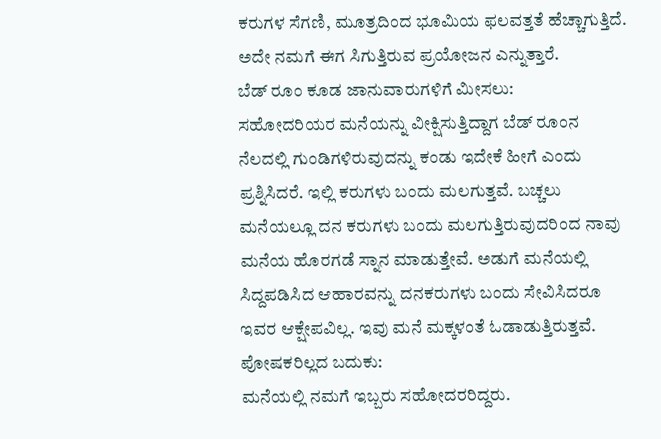ಕರುಗಳ ಸೆಗಣಿ, ಮೂತ್ರದಿಂದ ಭೂಮಿಯ ಫಲವತ್ತತೆ ಹೆಚ್ಚಾಗುತ್ತಿದೆ. ಅದೇ ನಮಗೆ ಈಗ ಸಿಗುತ್ತಿರುವ ಪ್ರಯೋಜನ ಎನ್ನುತ್ತಾರೆ.
ಬೆಡ್ ರೂಂ ಕೂಡ ಜಾನುವಾರುಗಳಿಗೆ ಮೀಸಲು:
ಸಹೋದರಿಯರ ಮನೆಯನ್ನು ವೀಕ್ಷಿಸುತ್ತಿದ್ದಾಗ ಬೆಡ್ ರೂಂನ ನೆಲದಲ್ಲಿ ಗುಂಡಿಗಳಿರುವುದನ್ನು ಕಂಡು ಇದೇಕೆ ಹೀಗೆ ಎಂದು ಪ್ರಶ್ನಿಸಿದರೆ. ಇಲ್ಲಿ ಕರುಗಳು ಬಂದು ಮಲಗುತ್ತವೆ. ಬಚ್ಚಲು ಮನೆಯಲ್ಲೂ ದನ ಕರುಗಳು ಬಂದು ಮಲಗುತ್ತಿರುವುದರಿಂದ ನಾವು ಮನೆಯ ಹೊರಗಡೆ ಸ್ನಾನ ಮಾಡುತ್ತೇವೆ. ಅಡುಗೆ ಮನೆಯಲ್ಲಿ ಸಿದ್ದಪಡಿಸಿದ ಆಹಾರವನ್ನು ದನಕರುಗಳು ಬಂದು ಸೇವಿಸಿದರೂ ಇವರ ಆಕ್ಷೇಪವಿಲ್ಲ. ಇವು ಮನೆ ಮಕ್ಕಳಂತೆ ಓಡಾಡುತ್ತಿರುತ್ತವೆ.
ಪೋಷಕರಿಲ್ಲದ ಬದುಕು:
ಮನೆಯಲ್ಲಿ ನಮಗೆ ಇಬ್ಬರು ಸಹೋದರರಿದ್ದರು.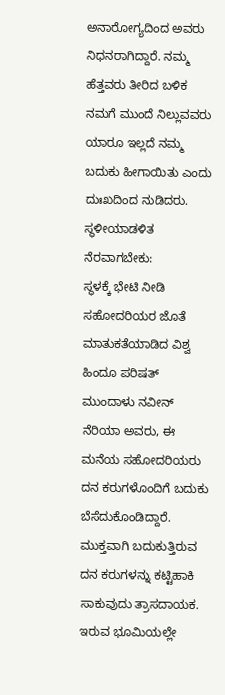ಅನಾರೋಗ್ಯದಿಂದ ಅವರು ನಿಧನರಾಗಿದ್ದಾರೆ. ನಮ್ಮ ಹೆತ್ತವರು ತೀರಿದ ಬಳಿಕ ನಮಗೆ ಮುಂದೆ ನಿಲ್ಲುವವರು ಯಾರೂ ಇಲ್ಲದೆ ನಮ್ಮ ಬದುಕು ಹೀಗಾಯಿತು ಎಂದು ದುಃಖದಿಂದ ನುಡಿದರು.
ಸ್ಥಳೀಯಾಡಳಿತ ನೆರವಾಗಬೇಕು:
ಸ್ಥಳಕ್ಕೆ ಭೇಟಿ ನೀಡಿ ಸಹೋದರಿಯರ ಜೊತೆ ಮಾತುಕತೆಯಾಡಿದ ವಿಶ್ವ ಹಿಂದೂ ಪರಿಷತ್ ಮುಂದಾಳು ನವೀನ್ ನೆರಿಯಾ ಅವರು, ಈ ಮನೆಯ ಸಹೋದರಿಯರು ದನ ಕರುಗಳೊಂದಿಗೆ ಬದುಕು ಬೆಸೆದುಕೊಂಡಿದ್ದಾರೆ. ಮುಕ್ತವಾಗಿ ಬದುಕುತ್ತಿರುವ ದನ ಕರುಗಳನ್ನು ಕಟ್ಟಿಹಾಕಿ ಸಾಕುವುದು ತ್ರಾಸದಾಯಕ. ಇರುವ ಭೂಮಿಯಲ್ಲೇ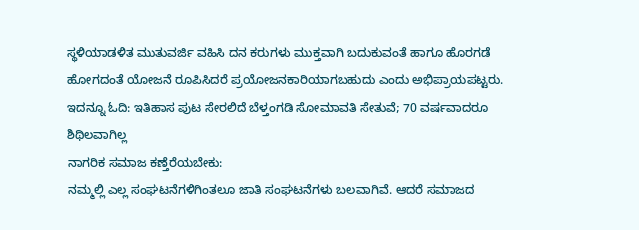ಸ್ಥಳಿಯಾಡಳಿತ ಮುತುವರ್ಜಿ ವಹಿಸಿ ದನ ಕರುಗಳು ಮುಕ್ತವಾಗಿ ಬದುಕುವಂತೆ ಹಾಗೂ ಹೊರಗಡೆ ಹೋಗದಂತೆ ಯೋಜನೆ ರೂಪಿಸಿದರೆ ಪ್ರಯೋಜನಕಾರಿಯಾಗಬಹುದು ಎಂದು ಅಭಿಪ್ರಾಯಪಟ್ಟರು.
ಇದನ್ನೂ ಓದಿ: ಇತಿಹಾಸ ಪುಟ ಸೇರಲಿದೆ ಬೆಳ್ತಂಗಡಿ ಸೋಮಾವತಿ ಸೇತುವೆ; 70 ವರ್ಷವಾದರೂ ಶಿಥಿಲವಾಗಿಲ್ಲ
ನಾಗರಿಕ ಸಮಾಜ ಕಣ್ತೆರೆಯಬೇಕು:
ನಮ್ಮಲ್ಲಿ ಎಲ್ಲ ಸಂಘಟನೆಗಳಿಗಿಂತಲೂ ಜಾತಿ ಸಂಘಟನೆಗಳು ಬಲವಾಗಿವೆ. ಆದರೆ ಸಮಾಜದ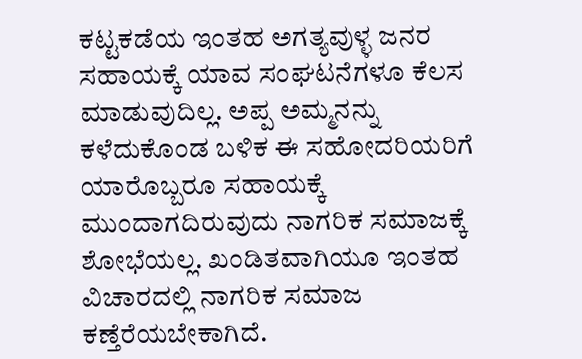ಕಟ್ಟಕಡೆಯ ಇಂತಹ ಅಗತ್ಯವುಳ್ಳ ಜನರ ಸಹಾಯಕ್ಕೆ ಯಾವ ಸಂಘಟನೆಗಳೂ ಕೆಲಸ ಮಾಡುವುದಿಲ್ಲ. ಅಪ್ಪ ಅಮ್ಮನನ್ನು ಕಳೆದುಕೊಂಡ ಬಳಿಕ ಈ ಸಹೋದರಿಯರಿಗೆ ಯಾರೊಬ್ಬರೂ ಸಹಾಯಕ್ಕೆ ಮುಂದಾಗದಿರುವುದು ನಾಗರಿಕ ಸಮಾಜಕ್ಕೆ ಶೋಭೆಯಲ್ಲ. ಖಂಡಿತವಾಗಿಯೂ ಇಂತಹ ವಿಚಾರದಲ್ಲಿ ನಾಗರಿಕ ಸಮಾಜ ಕಣ್ತೆರೆಯಬೇಕಾಗಿದೆ.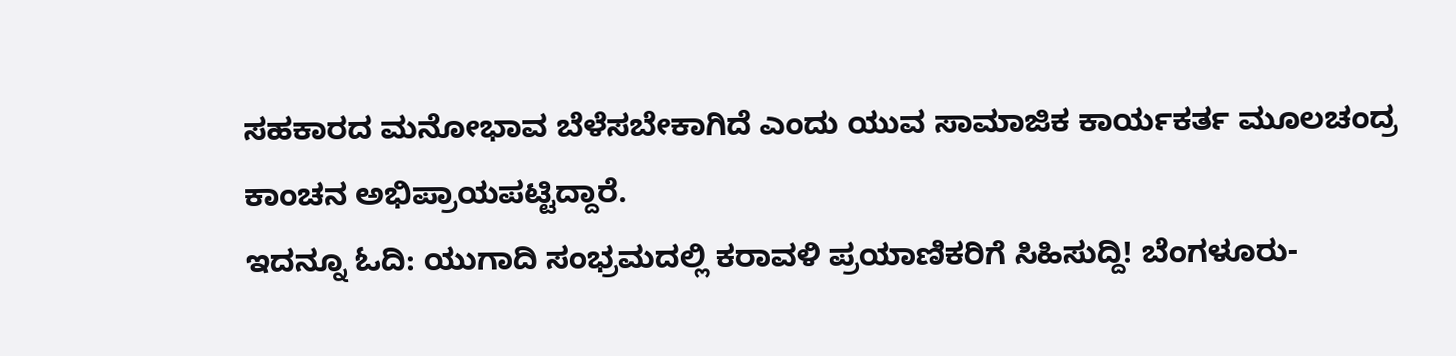ಸಹಕಾರದ ಮನೋಭಾವ ಬೆಳೆಸಬೇಕಾಗಿದೆ ಎಂದು ಯುವ ಸಾಮಾಜಿಕ ಕಾರ್ಯಕರ್ತ ಮೂಲಚಂದ್ರ ಕಾಂಚನ ಅಭಿಪ್ರಾಯಪಟ್ಟಿದ್ದಾರೆ.
ಇದನ್ನೂ ಓದಿ: ಯುಗಾದಿ ಸಂಭ್ರಮದಲ್ಲಿ ಕರಾವಳಿ ಪ್ರಯಾಣಿಕರಿಗೆ ಸಿಹಿಸುದ್ದಿ! ಬೆಂಗಳೂರು-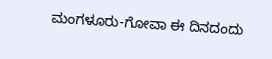ಮಂಗಳೂರು-ಗೋವಾ ಈ ದಿನದಂದು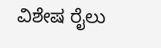ವಿಶೇಷ ರೈಲು